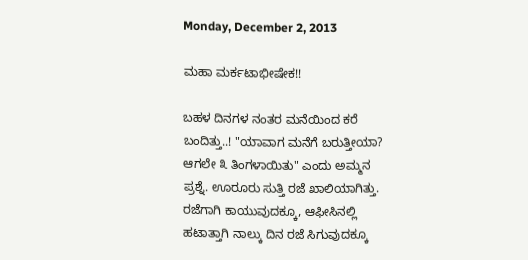Monday, December 2, 2013

ಮಹಾ ಮರ್ಕಟಾಭೀಷೇಕ!!

ಬಹಳ ದಿನಗಳ ನಂತರ ಮನೆಯಿಂದ ಕರೆ ಬಂದಿತ್ತು..! "ಯಾವಾಗ ಮನೆಗೆ ಬರುತ್ತೀಯಾ? ಆಗಲೇ ೩ ತಿಂಗಳಾಯಿತು" ಎಂದು ಅಮ್ಮನ ಪ್ರಶ್ನೆ. ಊರೂರು ಸುತ್ತಿ ರಜೆ ಖಾಲಿಯಾಗಿತ್ತು. ರಜೆಗಾಗಿ ಕಾಯುವುದಕ್ಕೂ, ಆಫೀಸಿನಲ್ಲಿ ಹಟಾತ್ತಾಗಿ ನಾಲ್ಕು ದಿನ ರಜೆ ಸಿಗುವುದಕ್ಕೂ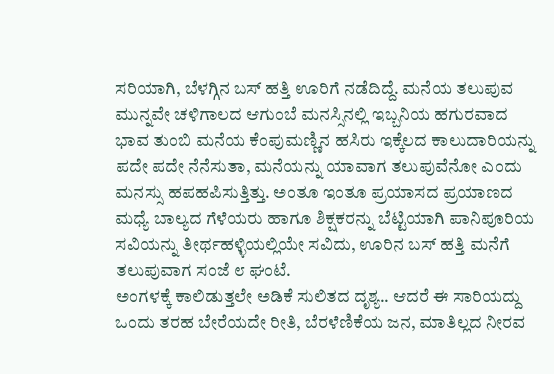ಸರಿಯಾಗಿ, ಬೆಳಗ್ಗಿನ ಬಸ್ ಹತ್ತಿ ಊರಿಗೆ ನಡೆದಿದ್ದೆ. ಮನೆಯ ತಲುಪುವ ಮುನ್ನವೇ ಚಳಿಗಾಲದ ಆಗುಂಬೆ ಮನಸ್ಸಿನಲ್ಲಿ ಇಬ್ಬನಿಯ ಹಗುರವಾದ ಭಾವ ತುಂಬಿ ಮನೆಯ ಕೆಂಪುಮಣ್ಣಿನ ಹಸಿರು ಇಕ್ಕೆಲದ ಕಾಲುದಾರಿಯನ್ನು ಪದೇ ಪದೇ ನೆನೆಸುತಾ, ಮನೆಯನ್ನು ಯಾವಾಗ ತಲುಪುವೆನೋ ಎಂದು ಮನಸ್ಸು ಹಪಹಪಿಸುತ್ತಿತ್ತು. ಅಂತೂ ಇಂತೂ ಪ್ರಯಾಸದ ಪ್ರಯಾಣದ ಮಧ್ಯೆ ಬಾಲ್ಯದ ಗೆಳೆಯರು ಹಾಗೂ ಶಿಕ್ಷಕರನ್ನು ಬೆಟ್ಟಿಯಾಗಿ ಪಾನಿಪೂರಿಯ ಸವಿಯನ್ನು ತೀರ್ಥಹಳ್ಳಿಯಲ್ಲಿಯೇ ಸವಿದು, ಊರಿನ ಬಸ್ ಹತ್ತಿ ಮನೆಗೆ ತಲುಪುವಾಗ ಸಂಜೆ ೮ ಘಂಟೆ.
ಅಂಗಳಕ್ಕೆ ಕಾಲಿಡುತ್ತಲೇ ಅಡಿಕೆ ಸುಲಿತದ ದೃಶ್ಯ.. ಆದರೆ ಈ ಸಾರಿಯದ್ದು ಒಂದು ತರಹ ಬೇರೆಯದೇ ರೀತಿ, ಬೆರಳೆಣಿಕೆಯ ಜನ, ಮಾತಿಲ್ಲದ ನೀರವ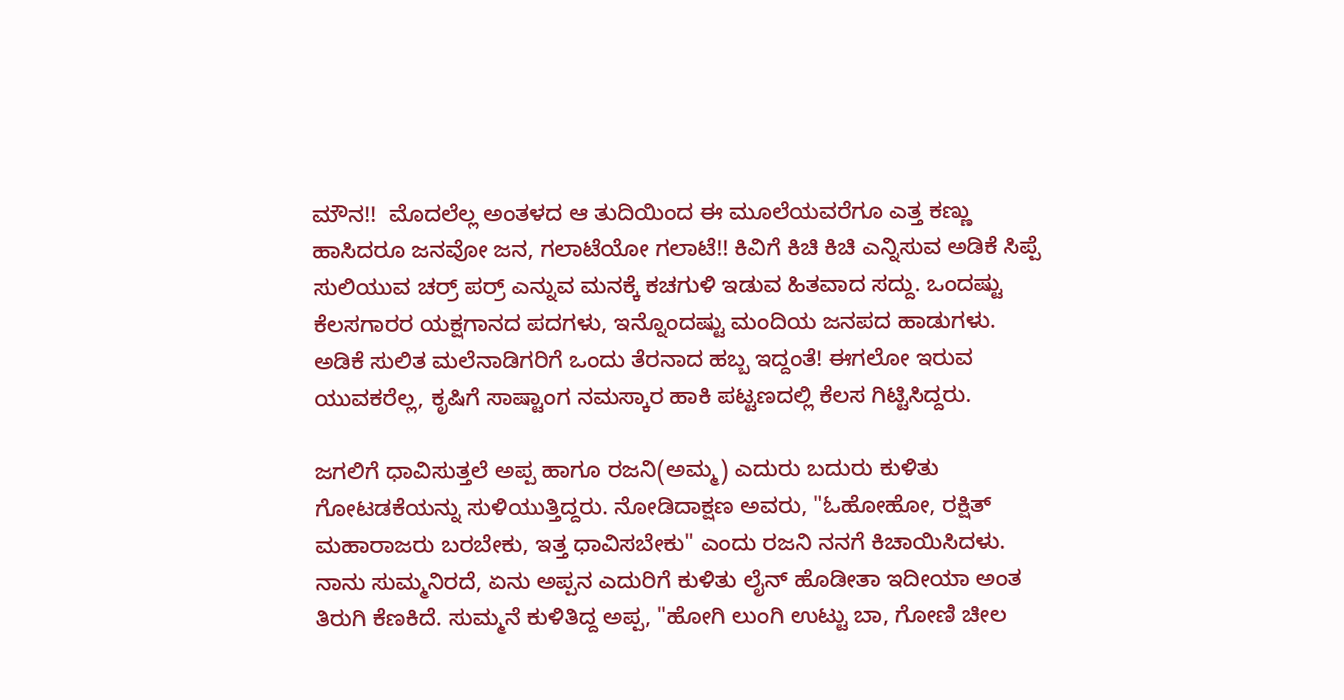ಮೌನ!!  ಮೊದಲೆಲ್ಲ ಅಂತಳದ ಆ ತುದಿಯಿಂದ ಈ ಮೂಲೆಯವರೆಗೂ ಎತ್ತ ಕಣ್ಣು ಹಾಸಿದರೂ ಜನವೋ ಜನ, ಗಲಾಟೆಯೋ ಗಲಾಟೆ!! ಕಿವಿಗೆ ಕಿಚಿ ಕಿಚಿ ಎನ್ನಿಸುವ ಅಡಿಕೆ ಸಿಪ್ಪೆ ಸುಲಿಯುವ ಚರ್ರ್ ಪರ್ರ್ ಎನ್ನುವ ಮನಕ್ಕೆ ಕಚಗುಳಿ ಇಡುವ ಹಿತವಾದ ಸದ್ದು. ಒಂದಷ್ಟು ಕೆಲಸಗಾರರ ಯಕ್ಷಗಾನದ ಪದಗಳು, ಇನ್ನೊಂದಷ್ಟು ಮಂದಿಯ ಜನಪದ ಹಾಡುಗಳು. ಅಡಿಕೆ ಸುಲಿತ ಮಲೆನಾಡಿಗರಿಗೆ ಒಂದು ತೆರನಾದ ಹಬ್ಬ ಇದ್ದಂತೆ! ಈಗಲೋ ಇರುವ ಯುವಕರೆಲ್ಲ, ಕೃಷಿಗೆ ಸಾಷ್ಟಾಂಗ ನಮಸ್ಕಾರ ಹಾಕಿ ಪಟ್ಟಣದಲ್ಲಿ ಕೆಲಸ ಗಿಟ್ಟಿಸಿದ್ದರು.

ಜಗಲಿಗೆ ಧಾವಿಸುತ್ತಲೆ ಅಪ್ಪ ಹಾಗೂ ರಜನಿ(ಅಮ್ಮ) ಎದುರು ಬದುರು ಕುಳಿತು ಗೋಟಡಕೆಯನ್ನು ಸುಳಿಯುತ್ತಿದ್ದರು. ನೋಡಿದಾಕ್ಷಣ ಅವರು, "ಓಹೋಹೋ, ರಕ್ಷಿತ್ ಮಹಾರಾಜರು ಬರಬೇಕು, ಇತ್ತ ಧಾವಿಸಬೇಕು" ಎಂದು ರಜನಿ ನನಗೆ ಕಿಚಾಯಿಸಿದಳು. ನಾನು ಸುಮ್ಮನಿರದೆ, ಏನು ಅಪ್ಪನ ಎದುರಿಗೆ ಕುಳಿತು ಲೈನ್ ಹೊಡೀತಾ ಇದೀಯಾ ಅಂತ ತಿರುಗಿ ಕೆಣಕಿದೆ. ಸುಮ್ಮನೆ ಕುಳಿತಿದ್ದ ಅಪ್ಪ, "ಹೋಗಿ ಲುಂಗಿ ಉಟ್ಟು ಬಾ, ಗೋಣಿ ಚೀಲ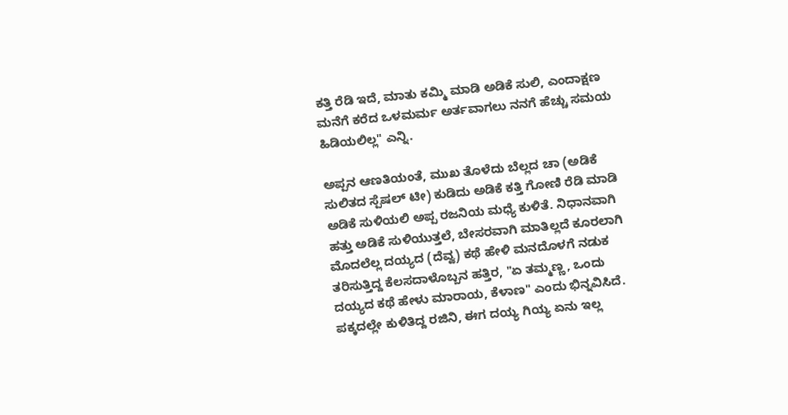ಕತ್ತಿ ರೆಡಿ ಇದೆ, ಮಾತು ಕಮ್ಮಿ ಮಾಡಿ ಅಡಿಕೆ ಸುಲಿ, ಎಂದಾಕ್ಷಣ ಮನೆಗೆ ಕರೆದ ಒಳಮರ್ಮ ಅರ್ತವಾಗಲು ನನಗೆ ಹೆಚ್ಚು ಸಮಯ ಹಿಡಿಯಲಿಲ್ಲ" ಎನ್ನಿ.

ಅಪ್ಪನ ಆಣತಿಯಂತೆ, ಮುಖ ತೊಳೆದು ಬೆಲ್ಲದ ಚಾ (ಅಡಿಕೆ ಸುಲಿತದ ಸ್ಪೆಷಲ್ ಟೀ) ಕುಡಿದು ಅಡಿಕೆ ಕತ್ತಿ ಗೋಣಿ ರೆಡಿ ಮಾಡಿ ಅಡಿಕೆ ಸುಳಿಯಲಿ ಅಪ್ಪ ರಜನಿಯ ಮಧ್ಯೆ ಕುಳಿತೆ. ನಿಧಾನವಾಗಿ ಹತ್ತು ಅಡಿಕೆ ಸುಳಿಯುತ್ತಲೆ, ಬೇಸರವಾಗಿ ಮಾತಿಲ್ಲದೆ ಕೂರಲಾಗಿ ಮೊದಲೆಲ್ಲ ದಯ್ಯದ (ದೆವ್ವ) ಕಥೆ ಹೇಳಿ ಮನದೊಳಗೆ ನಡುಕ ತರಿಸುತ್ತಿದ್ದ ಕೆಲಸದಾಳೊಬ್ಬನ ಹತ್ತಿರ, "ಏ ತಮ್ಮಣ್ಣ, ಒಂದು ದಯ್ಯದ ಕಥೆ ಹೇಳು ಮಾರಾಯ, ಕೆಳಾಣ" ಎಂದು ಭಿನ್ನವಿಸಿದೆ. ಪಕ್ಕದಲ್ಲೇ ಕುಳಿತಿದ್ದ ರಜಿನಿ, ಈಗ ದಯ್ಯ ಗಿಯ್ಯ ಏನು ಇಲ್ಲ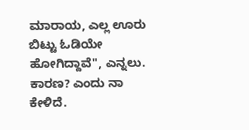ಮಾರಾಯ, ಎಲ್ಲ ಊರು ಬಿಟ್ಟು ಓಡಿಯೇ ಹೋಗಿದ್ದಾವೆ", ಎನ್ನಲು. ಕಾರಣ? ಎಂದು ನಾ ಕೇಳಿದೆ.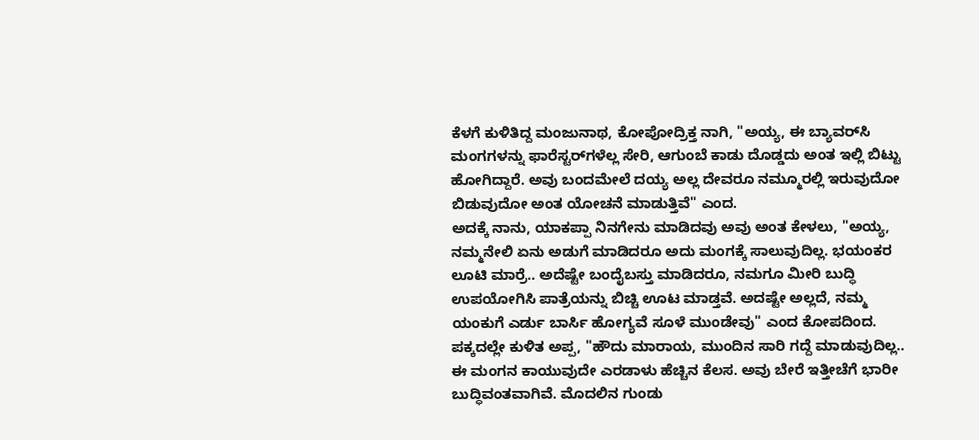ಕೆಳಗೆ ಕುಳಿತಿದ್ದ ಮಂಜುನಾಥ, ಕೋಪೋದ್ರಿಕ್ತ ನಾಗಿ, "ಅಯ್ಯ, ಈ ಬ್ಯಾವರ್‌ಸಿ ಮಂಗಗಳನ್ನು ಫಾರೆಸ್ಟರ್‌ಗಳೆಲ್ಲ ಸೇರಿ, ಆಗುಂಬೆ ಕಾಡು ದೊಡ್ಡದು ಅಂತ ಇಲ್ಲಿ ಬಿಟ್ಟು ಹೋಗಿದ್ದಾರೆ. ಅವು ಬಂದಮೇಲೆ ದಯ್ಯ ಅಲ್ಲ ದೇವರೂ ನಮ್ಮೂರಲ್ಲಿ ಇರುವುದೋ ಬಿಡುವುದೋ ಅಂತ ಯೋಚನೆ ಮಾಡುತ್ತಿವೆ" ಎಂದ.
ಅದಕ್ಕೆ ನಾನು, ಯಾಕಪ್ಪಾ ನಿನಗೇನು ಮಾಡಿದವು ಅವು ಅಂತ ಕೇಳಲು, "ಅಯ್ಯ, ನಮ್ಮನೇಲಿ ಏನು ಅಡುಗೆ ಮಾಡಿದರೂ ಅದು ಮಂಗಕ್ಕೆ ಸಾಲುವುದಿಲ್ಲ. ಭಯಂಕರ ಲೂಟಿ ಮಾರ್ರೆ.. ಅದೆಷ್ಟೇ ಬಂದೈಬಸ್ತು ಮಾಡಿದರೂ, ನಮಗೂ ಮೀರಿ ಬುದ್ಧಿ ಉಪಯೋಗಿಸಿ ಪಾತ್ರೆಯನ್ನು ಬಿಚ್ಚಿ ಊಟ ಮಾಡ್ತವೆ. ಅದಷ್ಟೇ ಅಲ್ಲದೆ, ನಮ್ಮ ಯಂಕುಗೆ ಎರ್ಡು ಬಾರ್ಸಿ ಹೋಗ್ಯವೆ ಸೂಳೆ ಮುಂಡೇವು" ಎಂದ ಕೋಪದಿಂದ.
ಪಕ್ಕದಲ್ಲೇ ಕುಳಿತ ಅಪ್ಪ, "ಹೌದು ಮಾರಾಯ, ಮುಂದಿನ ಸಾರಿ ಗದ್ದೆ ಮಾಡುವುದಿಲ್ಲ.. ಈ ಮಂಗನ ಕಾಯುವುದೇ ಎರಡಾಳು ಹೆಚ್ಚಿನ ಕೆಲಸ. ಅವು ಬೇರೆ ಇತ್ತೀಚೆಗೆ ಭಾರೀ ಬುದ್ಧಿವಂತವಾಗಿವೆ. ಮೊದಲಿನ ಗುಂಡು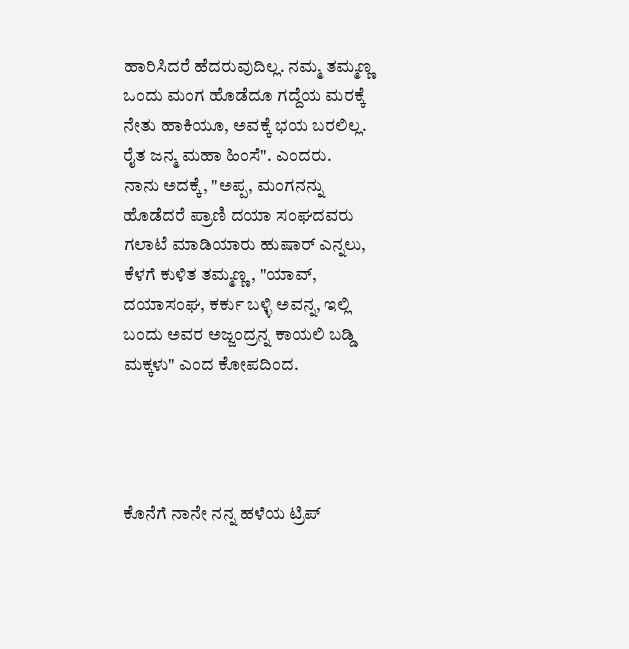ಹಾರಿಸಿದರೆ ಹೆದರುವುದಿಲ್ಲ. ನಮ್ಮ ತಮ್ಮಣ್ಣ ಒಂದು ಮಂಗ ಹೊಡೆದೂ ಗದ್ದೆಯ ಮರಕ್ಕೆ ನೇತು ಹಾಕಿಯೂ, ಅವಕ್ಕೆ ಭಯ ಬರಲಿಲ್ಲ. ರೈತ ಜನ್ಮ ಮಹಾ ಹಿಂಸೆ". ಎಂದರು.
ನಾನು ಅದಕ್ಕೆ, "ಅಪ್ಪ, ಮಂಗನನ್ನು ಹೊಡೆದರೆ ಪ್ರಾಣಿ ದಯಾ ಸಂಘದವರು ಗಲಾಟೆ ಮಾಡಿಯಾರು ಹುಷಾರ್ ಎನ್ನಲು, ಕೆಳಗೆ ಕುಳಿತ ತಮ್ಮಣ್ಣ, "ಯಾವ್, ದಯಾಸಂಘ, ಕರ್ಕು ಬಳ್ಳಿ ಅವನ್ನ, ಇಲ್ಲಿ ಬಂದು ಅವರ ಅಜ್ಜಂದ್ರನ್ನ ಕಾಯಲಿ ಬಡ್ಡಿ ಮಕ್ಕಳು" ಎಂದ ಕೋಪದಿಂದ.




ಕೊನೆಗೆ ನಾನೇ ನನ್ನ ಹಳೆಯ ಟ್ರಿಪ್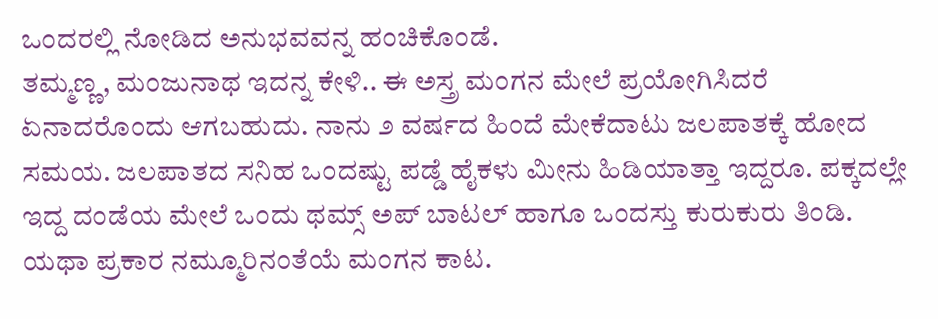ಒಂದರಲ್ಲಿ ನೋಡಿದ ಅನುಭವವನ್ನ ಹಂಚಿಕೊಂಡೆ.
ತಮ್ಮಣ್ಣ, ಮಂಜುನಾಥ ಇದನ್ನ ಕೇಳಿ.. ಈ ಅಸ್ತ್ರ ಮಂಗನ ಮೇಲೆ ಪ್ರಯೋಗಿಸಿದರೆ ಏನಾದರೊಂದು ಆಗಬಹುದು. ನಾನು ೨ ವರ್ಷದ ಹಿಂದೆ ಮೇಕೆದಾಟು ಜಲಪಾತಕ್ಕೆ ಹೋದ ಸಮಯ. ಜಲಪಾತದ ಸನಿಹ ಒಂದಷ್ಟು ಪಡ್ಡೆ ಹೈಕಳು ಮೀನು ಹಿಡಿಯಾತ್ತಾ ಇದ್ದರೂ. ಪಕ್ಕದಲ್ಲೇ ಇದ್ದ ದಂಡೆಯ ಮೇಲೆ ಒಂದು ಥಮ್ಸ್ ಅಪ್ ಬಾಟಲ್ ಹಾಗೂ ಒಂದಸ್ತು ಕುರುಕುರು ತಿಂಡಿ. ಯಥಾ ಪ್ರಕಾರ ನಮ್ಮೂರಿನಂತೆಯೆ ಮಂಗನ ಕಾಟ.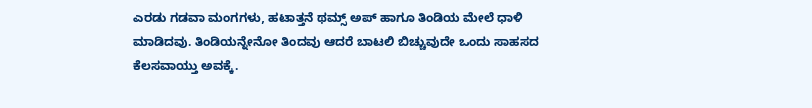ಎರಡು ಗಡವಾ ಮಂಗಗಳು, ಹಟಾತ್ತನೆ ಥಮ್ಸ್ ಅಪ್ ಹಾಗೂ ತಿಂಡಿಯ ಮೇಲೆ ಧಾಳಿ ಮಾಡಿದವು. ತಿಂಡಿಯನ್ನೇನೋ ತಿಂದವು ಆದರೆ ಬಾಟಲಿ ಬಿಚ್ಚುವುದೇ ಒಂದು ಸಾಹಸದ ಕೆಲಸವಾಯ್ತು ಅವಕ್ಕೆ.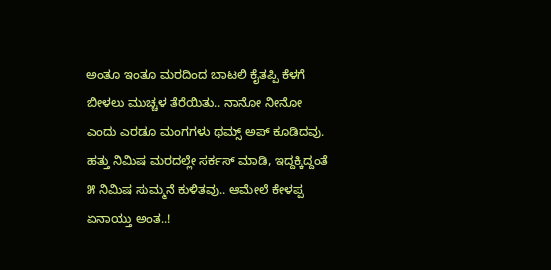ಅಂತೂ ಇಂತೂ ಮರದಿಂದ ಬಾಟಲಿ ಕೈತಪ್ಪಿ ಕೆಳಗೆ ಬೀಳಲು ಮುಚ್ಚಳ ತೆರೆಯಿತು.. ನಾನೋ ನೀನೋ ಎಂದು ಎರಡೂ ಮಂಗಗಳು ಥಮ್ಸ್ ಅಪ್ ಕೂಡಿದವು. ಹತ್ತು ನಿಮಿಷ ಮರದಲ್ಲೇ ಸರ್ಕಸ್ ಮಾಡಿ, ಇದ್ದಕ್ಕಿದ್ದಂತೆ ೫ ನಿಮಿಷ ಸುಮ್ಮನೆ ಕುಳಿತವು.. ಆಮೇಲೆ ಕೇಳಪ್ಪ ಏನಾಯ್ತು ಅಂತ..!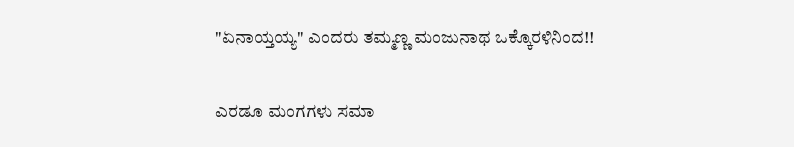"ಏನಾಯ್ತಯ್ಯ" ಎಂದರು ತಮ್ಮಣ್ಣ ಮಂಜುನಾಥ ಒಕ್ಕೊರಳಿನಿಂದ!!

ಎರಡೂ ಮಂಗಗಳು ಸಮಾ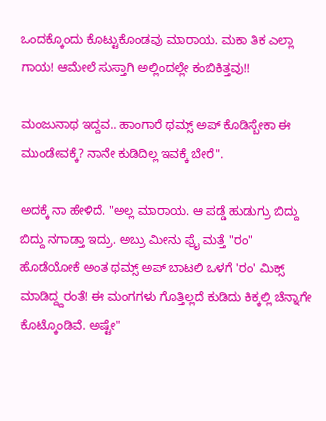ಒಂದಕ್ಕೊಂದು ಕೊಟ್ಟುಕೊಂಡವು ಮಾರಾಯ. ಮಕಾ ತಿಕ ಎಲ್ಲಾ ಗಾಯ! ಆಮೇಲೆ ಸುಸ್ತಾಗಿ ಅಲ್ಲಿಂದಲ್ಲೇ ಕಂಬಿಕಿತ್ತವು!!

ಮಂಜುನಾಥ ಇದ್ದವ.. ಹಾಂಗಾರೆ ಥಮ್ಸ್ ಅಪ್ ಕೊಡಿಸ್ಬೇಕಾ ಈ ಮುಂಡೇವಕ್ಕೆ? ನಾನೇ ಕುಡಿದಿಲ್ಲ ಇವಕ್ಕೆ ಬೇರೆ".

ಅದಕ್ಕೆ ನಾ ಹೇಳಿದೆ. "ಅಲ್ಲ ಮಾರಾಯ. ಆ ಪಡ್ಡೆ ಹುಡುಗ್ರು ಬಿದ್ದು ಬಿದ್ದು ನಗಾಡ್ತಾ ಇದ್ರು. ಅಬ್ರು ಮೀನು ಫ್ರೈ ಮತ್ತೆ "ರಂ" ಹೊಡೆಯೋಕೆ ಅಂತ ಥಮ್ಸ್ ಅಪ್ ಬಾಟಲಿ ಒಳಗೆ 'ರಂ' ಮಿಕ್ಸ್ ಮಾಡಿದ್ದ್ದರಂತೆ! ಈ ಮಂಗಗಳು ಗೊತ್ತಿಲ್ಲದೆ ಕುಡಿದು ಕಿಕ್ಕಲ್ಲಿ ಚೆನ್ನಾಗೇ ಕೊಟ್ಕೊಂಡಿವೆ. ಅಷ್ಟೇ"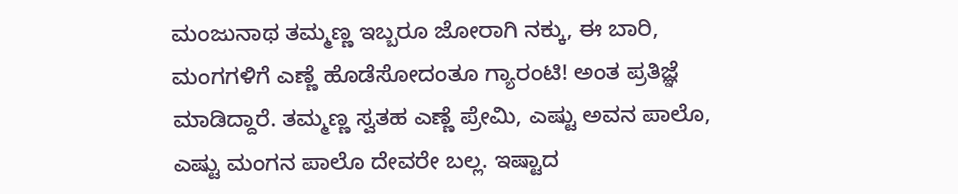ಮಂಜುನಾಥ ತಮ್ಮಣ್ಣ ಇಬ್ಬರೂ ಜೋರಾಗಿ ನಕ್ಕು, ಈ ಬಾರಿ, ಮಂಗಗಳಿಗೆ ಎಣ್ಣೆ ಹೊಡೆಸೋದಂತೂ ಗ್ಯಾರಂಟಿ! ಅಂತ ಪ್ರತಿಜ್ಞೆ ಮಾಡಿದ್ದಾರೆ. ತಮ್ಮಣ್ಣ ಸ್ವತಹ ಎಣ್ಣೆ ಪ್ರೇಮಿ, ಎಷ್ಟು ಅವನ ಪಾಲೊ, ಎಷ್ಟು ಮಂಗನ ಪಾಲೊ ದೇವರೇ ಬಲ್ಲ. ಇಷ್ಟಾದ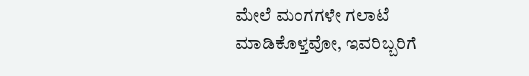ಮೇಲೆ ಮಂಗಗಳೇ ಗಲಾಟೆ ಮಾಡಿಕೊಳ್ತವೋ, ಇವರಿಬ್ಬರಿಗೆ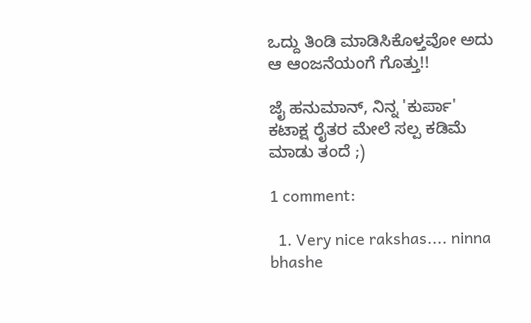ಒದ್ದು ತಿಂಡಿ ಮಾಡಿಸಿಕೊಳ್ತವೋ ಅದು ಆ ಆಂಜನೆಯಂಗೆ ಗೊತ್ತು!!

ಜೈ ಹನುಮಾನ್, ನಿನ್ನ 'ಕುರ್ಪಾ' ಕಟಾಕ್ಷ ರೈತರ ಮೇಲೆ ಸಲ್ಪ ಕಡಿಮೆ ಮಾಡು ತಂದೆ ;)

1 comment:

  1. Very nice rakshas.... ninna bhashe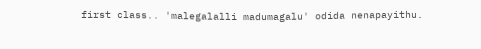first class.. 'malegalalli madumagalu' odida nenapayithu.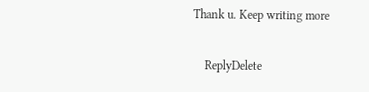Thank u. Keep writing more

    ReplyDelete